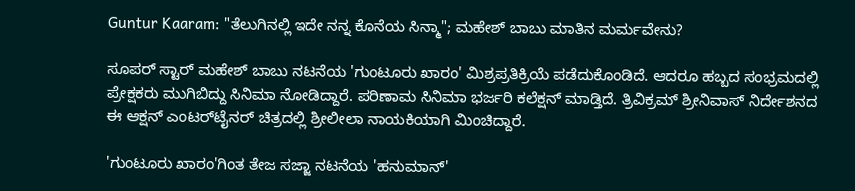Guntur Kaaram: "ತೆಲುಗಿನಲ್ಲಿ ಇದೇ ನನ್ನ ಕೊನೆಯ ಸಿನ್ಮಾ"; ಮಹೇಶ್ ಬಾಬು ಮಾತಿನ ಮರ್ಮವೇನು?

ಸೂಪರ್ ಸ್ಟಾರ್ ಮಹೇಶ್ ಬಾಬು ನಟನೆಯ 'ಗುಂಟೂರು ಖಾರಂ' ಮಿಶ್ರಪ್ರತಿಕ್ರಿಯೆ ಪಡೆದುಕೊಂಡಿದೆ. ಆದರೂ ಹಬ್ಬದ ಸಂಭ್ರಮದಲ್ಲಿ ಪ್ರೇಕ್ಷಕರು ಮುಗಿಬಿದ್ದು ಸಿನಿಮಾ ನೋಡಿದ್ದಾರೆ. ಪರಿಣಾಮ ಸಿನಿಮಾ ಭರ್ಜರಿ ಕಲೆಕ್ಷನ್ ಮಾಡ್ತಿದೆ. ತ್ರಿವಿಕ್ರಮ್ ಶ್ರೀನಿವಾಸ್ ನಿರ್ದೇಶನದ ಈ ಆಕ್ಷನ್ ಎಂಟರ್‌ಟೈನರ್ ಚಿತ್ರದಲ್ಲಿ ಶ್ರೀಲೀಲಾ ನಾಯಕಿಯಾಗಿ ಮಿಂಚಿದ್ದಾರೆ.

'ಗುಂಟೂರು ಖಾರಂ'ಗಿಂತ ತೇಜ ಸಜ್ಜಾ ನಟನೆಯ 'ಹನುಮಾನ್'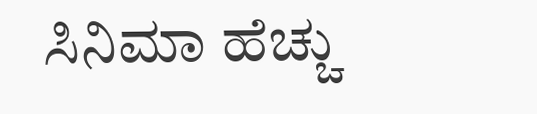ಸಿನಿಮಾ ಹೆಚ್ಚು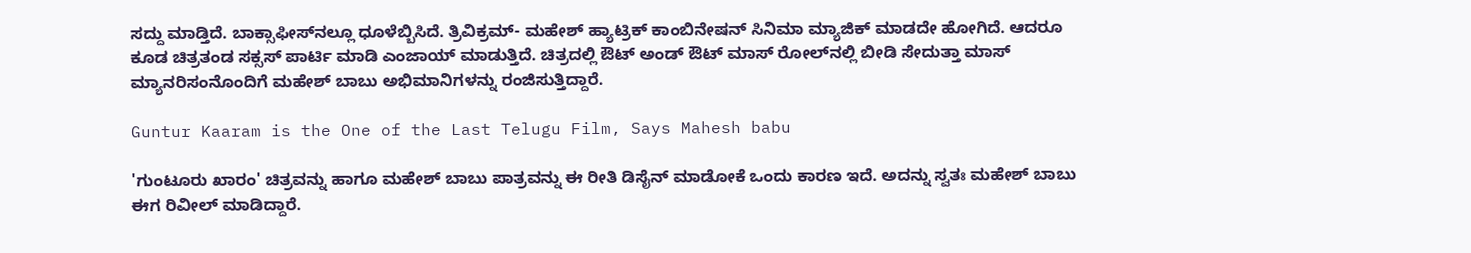ಸದ್ದು ಮಾಡ್ತಿದೆ. ಬಾಕ್ಸಾಫೀಸ್‌ನಲ್ಲೂ ಧೂಳೆಬ್ಬಿಸಿದೆ. ತ್ರಿವಿಕ್ರಮ್- ಮಹೇಶ್ ಹ್ಯಾಟ್ರಿಕ್ ಕಾಂಬಿನೇಷನ್ ಸಿನಿಮಾ ಮ್ಯಾಜಿಕ್ ಮಾಡದೇ ಹೋಗಿದೆ. ಆದರೂ ಕೂಡ ಚಿತ್ರತಂಡ ಸಕ್ಸಸ್ ಪಾರ್ಟಿ ಮಾಡಿ ಎಂಜಾಯ್ ಮಾಡುತ್ತಿದೆ. ಚಿತ್ರದಲ್ಲಿ ಔಟ್ ಅಂಡ್ ಔಟ್ ಮಾಸ್ ರೋಲ್‌ನಲ್ಲಿ ಬೀಡಿ ಸೇದುತ್ತಾ ಮಾಸ್ ಮ್ಯಾನರಿಸಂನೊಂದಿಗೆ ಮಹೇಶ್ ಬಾಬು ಅಭಿಮಾನಿಗಳನ್ನು ರಂಜಿಸುತ್ತಿದ್ದಾರೆ.

Guntur Kaaram is the One of the Last Telugu Film, Says Mahesh babu

'ಗುಂಟೂರು ಖಾರಂ' ಚಿತ್ರವನ್ನು ಹಾಗೂ ಮಹೇಶ್ ಬಾಬು ಪಾತ್ರವನ್ನು ಈ ರೀತಿ ಡಿಸೈನ್ ಮಾಡೋಕೆ ಒಂದು ಕಾರಣ ಇದೆ. ಅದನ್ನು ಸ್ವತಃ ಮಹೇಶ್ ಬಾಬು ಈಗ ರಿವೀಲ್ ಮಾಡಿದ್ದಾರೆ.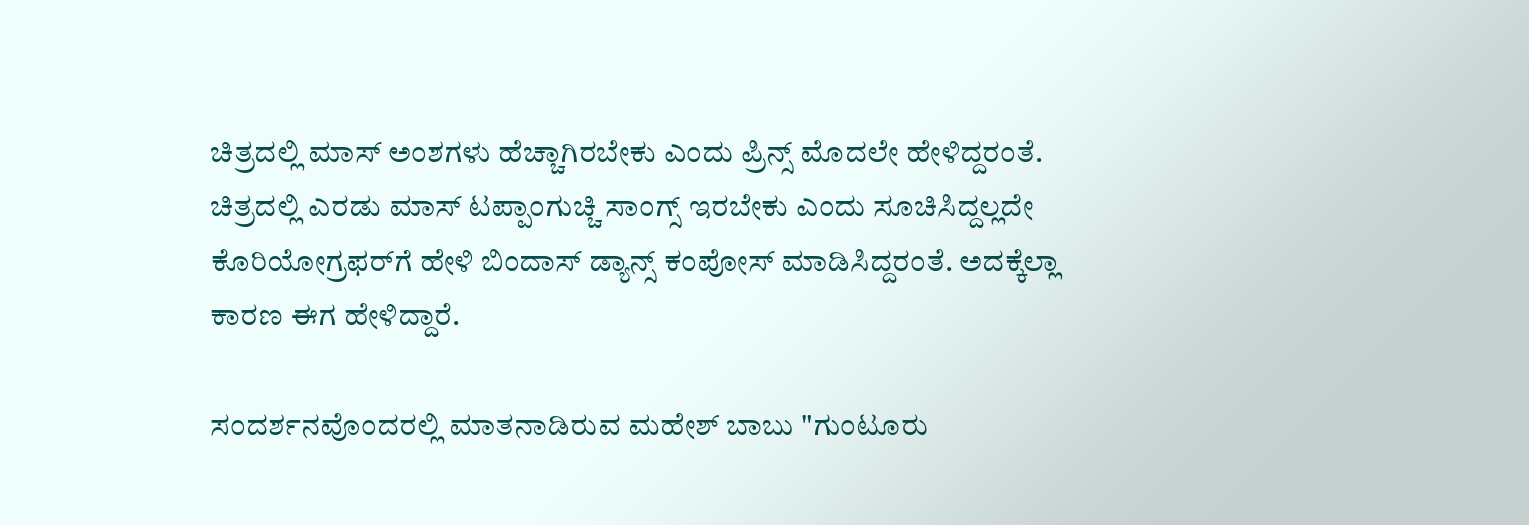ಚಿತ್ರದಲ್ಲಿ ಮಾಸ್ ಅಂಶಗಳು ಹೆಚ್ಚಾಗಿರಬೇಕು ಎಂದು ಪ್ರಿನ್ಸ್ ಮೊದಲೇ ಹೇಳಿದ್ದರಂತೆ. ಚಿತ್ರದಲ್ಲಿ ಎರಡು ಮಾಸ್ ಟಪ್ಪಾಂಗುಚ್ಚಿ ಸಾಂಗ್ಸ್ ಇರಬೇಕು ಎಂದು ಸೂಚಿಸಿದ್ದಲ್ಲದೇ ಕೊರಿಯೋಗ್ರಫರ್‌ಗೆ ಹೇಳಿ ಬಿಂದಾಸ್ ಡ್ಯಾನ್ಸ್ ಕಂಪೋಸ್ ಮಾಡಿಸಿದ್ದರಂತೆ. ಅದಕ್ಕೆಲ್ಲಾ ಕಾರಣ ಈಗ ಹೇಳಿದ್ದಾರೆ.

ಸಂದರ್ಶನವೊಂದರಲ್ಲಿ ಮಾತನಾಡಿರುವ ಮಹೇಶ್ ಬಾಬು "ಗುಂಟೂರು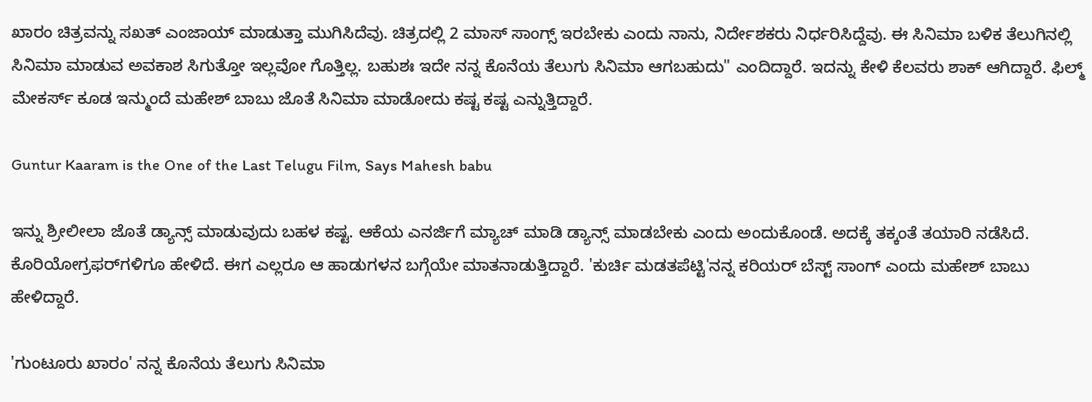ಖಾರಂ ಚಿತ್ರವನ್ನು ಸಖತ್ ಎಂಜಾಯ್ ಮಾಡುತ್ತಾ ಮುಗಿಸಿದೆವು. ಚಿತ್ರದಲ್ಲಿ 2 ಮಾಸ್ ಸಾಂಗ್ಸ್ ಇರಬೇಕು ಎಂದು ನಾನು, ನಿರ್ದೇಶಕರು ನಿರ್ಧರಿಸಿದ್ದೆವು. ಈ ಸಿನಿಮಾ ಬಳಿಕ ತೆಲುಗಿನಲ್ಲಿ ಸಿನಿಮಾ ಮಾಡುವ ಅವಕಾಶ ಸಿಗುತ್ತೋ ಇಲ್ಲವೋ ಗೊತ್ತಿಲ್ಲ. ಬಹುಶಃ ಇದೇ ನನ್ನ ಕೊನೆಯ ತೆಲುಗು ಸಿನಿಮಾ ಆಗಬಹುದು" ಎಂದಿದ್ದಾರೆ. ಇದನ್ನು ಕೇಳಿ ಕೆಲವರು ಶಾಕ್ ಆಗಿದ್ದಾರೆ. ಫಿಲ್ಮ್ ಮೇಕರ್ಸ್ ಕೂಡ ಇನ್ಮುಂದೆ ಮಹೇಶ್ ಬಾಬು ಜೊತೆ ಸಿನಿಮಾ ಮಾಡೋದು ಕಷ್ಟ ಕಷ್ಟ ಎನ್ನುತ್ತಿದ್ದಾರೆ.

Guntur Kaaram is the One of the Last Telugu Film, Says Mahesh babu

ಇನ್ನು ಶ್ರೀಲೀಲಾ ಜೊತೆ ಡ್ಯಾನ್ಸ್ ಮಾಡುವುದು ಬಹಳ ಕಷ್ಟ. ಆಕೆಯ ಎನರ್ಜಿಗೆ ಮ್ಯಾಚ್ ಮಾಡಿ ಡ್ಯಾನ್ಸ್ ಮಾಡಬೇಕು ಎಂದು ಅಂದುಕೊಂಡೆ. ಅದಕ್ಕೆ ತಕ್ಕಂತೆ ತಯಾರಿ ನಡೆಸಿದೆ. ಕೊರಿಯೋಗ್ರಫರ್‌ಗಳಿಗೂ ಹೇಳಿದೆ. ಈಗ ಎಲ್ಲರೂ ಆ ಹಾಡುಗಳನ ಬಗ್ಗೆಯೇ ಮಾತನಾಡುತ್ತಿದ್ದಾರೆ. 'ಕುರ್ಚಿ ಮಡತಪೆಟ್ಟಿ'ನನ್ನ ಕರಿಯರ್ ಬೆಸ್ಟ್ ಸಾಂಗ್ ಎಂದು ಮಹೇಶ್ ಬಾಬು ಹೇಳಿದ್ದಾರೆ.

'ಗುಂಟೂರು ಖಾರಂ' ನನ್ನ ಕೊನೆಯ ತೆಲುಗು ಸಿನಿಮಾ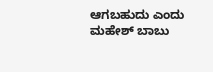ಆಗಬಹುದು ಎಂದು ಮಹೇಶ್ ಬಾಬು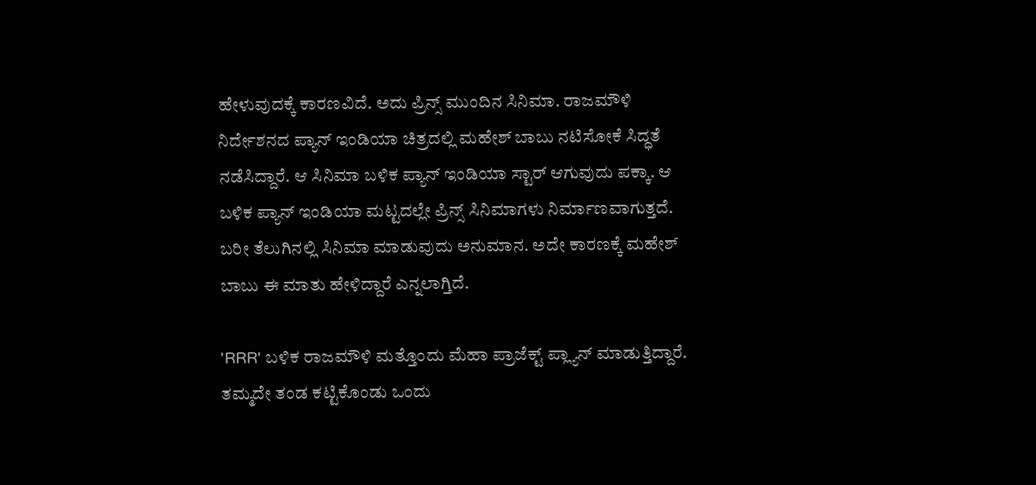ಹೇಳುವುದಕ್ಕೆ ಕಾರಣವಿದೆ. ಅದು ಪ್ರಿನ್ಸ್ ಮುಂದಿನ ಸಿನಿಮಾ. ರಾಜಮೌಳಿ ನಿರ್ದೇಶನದ ಪ್ಯಾನ್ ಇಂಡಿಯಾ ಚಿತ್ರದಲ್ಲಿ ಮಹೇಶ್ ಬಾಬು ನಟಿಸೋಕೆ ಸಿದ್ಧತೆ ನಡೆಸಿದ್ದಾರೆ. ಆ ಸಿನಿಮಾ ಬಳಿಕ ಪ್ಯಾನ್ ಇಂಡಿಯಾ ಸ್ಟಾರ್ ಆಗುವುದು ಪಕ್ಕಾ. ಆ ಬಳಿಕ ಪ್ಯಾನ್ ಇಂಡಿಯಾ ಮಟ್ಟದಲ್ಲೇ ಪ್ರಿನ್ಸ್ ಸಿನಿಮಾಗಳು ನಿರ್ಮಾಣವಾಗುತ್ತದೆ. ಬರೀ ತೆಲುಗಿನಲ್ಲಿ ಸಿನಿಮಾ ಮಾಡುವುದು ಅನುಮಾನ. ಅದೇ ಕಾರಣಕ್ಕೆ ಮಹೇಶ್ ಬಾಬು ಈ ಮಾತು ಹೇಳಿದ್ದಾರೆ ಎನ್ನಲಾಗ್ತಿದೆ.

'RRR' ಬಳಿಕ ರಾಜಮೌಳಿ ಮತ್ತೊಂದು ಮೆಹಾ ಪ್ರಾಜೆಕ್ಟ್ ಪ್ಲ್ಯಾನ್ ಮಾಡುತ್ತಿದ್ದಾರೆ. ತಮ್ಮದೇ ತಂಡ ಕಟ್ಟಿಕೊಂಡು ಒಂದು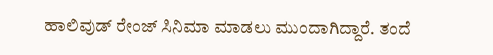ಹಾಲಿವುಡ್ ರೇಂಜ್ ಸಿನಿಮಾ ಮಾಡಲು ಮುಂದಾಗಿದ್ದಾರೆ. ತಂದೆ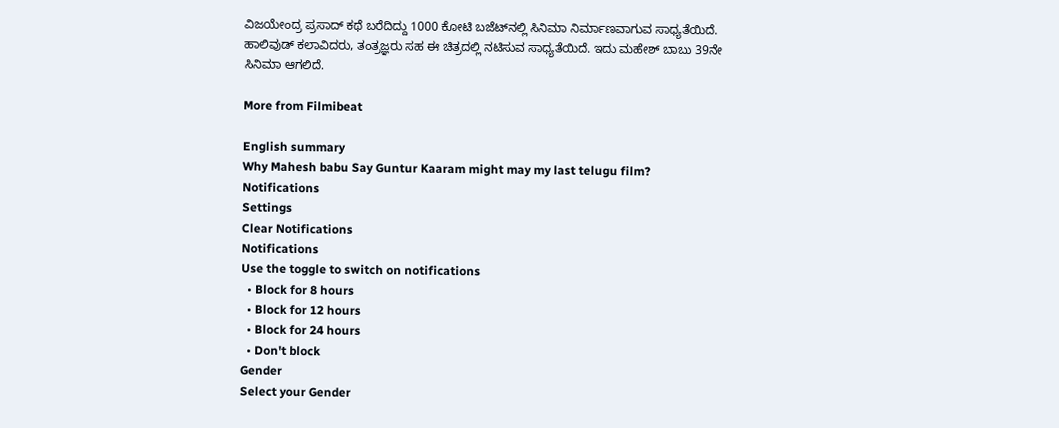ವಿಜಯೇಂದ್ರ ಪ್ರಸಾದ್ ಕಥೆ ಬರೆದಿದ್ದು 1000 ಕೋಟಿ ಬಜೆಟ್‌ನಲ್ಲಿ ಸಿನಿಮಾ ನಿರ್ಮಾಣವಾಗುವ ಸಾಧ್ಯತೆಯಿದೆ. ಹಾಲಿವುಡ್ ಕಲಾವಿದರು, ತಂತ್ರಜ್ಞರು ಸಹ ಈ ಚಿತ್ರದಲ್ಲಿ ನಟಿಸುವ ಸಾಧ್ಯತೆಯಿದೆ. ಇದು ಮಹೇಶ್ ಬಾಬು 39ನೇ ಸಿನಿಮಾ ಆಗಲಿದೆ.

More from Filmibeat

English summary
Why Mahesh babu Say Guntur Kaaram might may my last telugu film?
Notifications
Settings
Clear Notifications
Notifications
Use the toggle to switch on notifications
  • Block for 8 hours
  • Block for 12 hours
  • Block for 24 hours
  • Don't block
Gender
Select your Gender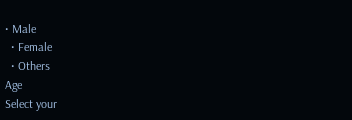• Male
  • Female
  • Others
Age
Select your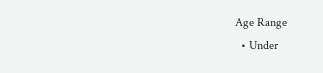Age Range
  • Under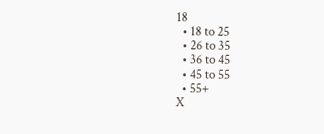18
  • 18 to 25
  • 26 to 35
  • 36 to 45
  • 45 to 55
  • 55+
X